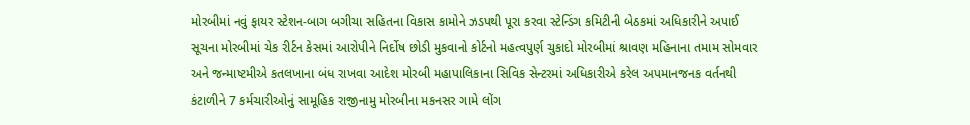મોરબીમાં નવું ફાયર સ્ટેશન-બાગ બગીચા સહિતના વિકાસ કામોને ઝડપથી પૂરા કરવા સ્ટેન્ડિંગ કમિટીની બેઠકમાં અધિકારીને અપાઈ સૂચના મોરબીમાં ચેક રીર્ટન કેસમાં આરોપીને નિર્દોષ છોડી મુકવાનો કોર્ટનો મહત્વપુર્ણ ચુકાદો મોરબીમાં શ્રાવણ મહિનાના તમામ સોમવાર અને જન્માષ્ટમીએ કતલખાના બંધ રાખવા આદેશ મોરબી મહાપાલિકાના સિવિક સેન્ટરમાં અધિકારીએ કરેલ અપમાનજનક વર્તનથી કંટાળીને 7 કર્મચારીઓનું સામૂહિક રાજીનામુ મોરબીના મકનસર ગામે લોંગ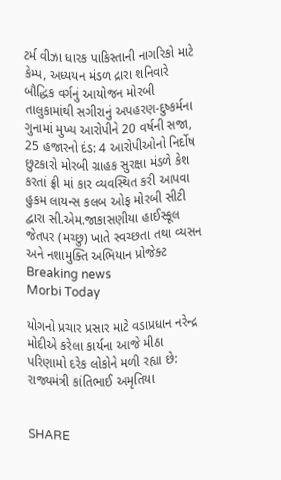ટર્મ વીઝા ધારક પાકિસ્તાની નાગરિકો માટે કેમ્પ, અધ્યયન મંડળ દ્રારા શનિવારે બૌદ્ધિક વર્ગનું આયોજન મોરબી તાલુકામાંથી સગીરાનું અપહરણ-દુષ્કર્મના ગુનામાં મુખ્ય આરોપીને 20 વર્ષની સજા, 25 હજારનો દંડ: 4 આરોપીઓનો નિર્દોષ છુટકારો મોરબી ગ્રાહક સુરક્ષા મંડળે કેશ કરતાં ફ્રી માં કાર વ્યવસ્થિત કરી આપવા હુકમ લાયન્સ કલબ ઓફ મોરબી સીટી દ્વારા સી.એમ.જાકાસણીયા હાઈસ્કૂલ જેતપર (મચ્છુ) ખાતે સ્વચ્છતા તથા વ્યસન અને નશામુક્તિ અભિયાન પ્રોજેક્ટ
Breaking news
Morbi Today

યોગનો પ્રચાર પ્રસાર માટે વડાપ્રધાન નરેન્દ્ર મોદીએ કરેલા કાર્યના આજે મીઠા પરિણામો દરેક લોકોને મળી રહ્યા છે: રાજ્યમંત્રી કાંતિભાઈ અમૃતિયા


SHARE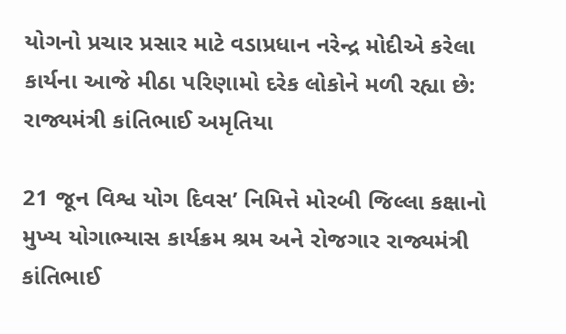યોગનો પ્રચાર પ્રસાર માટે વડાપ્રધાન નરેન્દ્ર મોદીએ કરેલા કાર્યના આજે મીઠા પરિણામો દરેક લોકોને મળી રહ્યા છે: રાજ્યમંત્રી કાંતિભાઈ અમૃતિયા

21 જૂન વિશ્વ યોગ દિવસ’ નિમિત્તે મોરબી જિલ્લા કક્ષાનો મુખ્ય યોગાભ્યાસ કાર્યક્રમ શ્રમ અને રોજગાર રાજ્યમંત્રી કાંતિભાઈ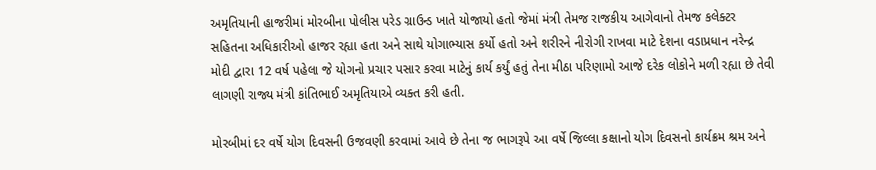અમૃતિયાની હાજરીમાં મોરબીના પોલીસ પરેડ ગ્રાઉન્ડ ખાતે યોજાયો હતો જેમાં મંત્રી તેમજ રાજકીય આગેવાનો તેમજ કલેક્ટર સહિતના અધિકારીઓ હાજર રહ્યા હતા અને સાથે યોગાભ્યાસ કર્યો હતો અને શરીરને નીરોગી રાખવા માટે દેશના વડાપ્રધાન નરેન્દ્ર મોદી દ્વારા 12 વર્ષ પહેલા જે યોગનો પ્રચાર પસાર કરવા માટેનું કાર્ય કર્યું હતું તેના મીઠા પરિણામો આજે દરેક લોકોને મળી રહ્યા છે તેવી લાગણી રાજ્ય મંત્રી કાંતિભાઈ અમૃતિયાએ વ્યક્ત કરી હતી.

મોરબીમાં દર વર્ષે યોગ દિવસની ઉજવણી કરવામાં આવે છે તેના જ ભાગરૂપે આ વર્ષે જિલ્લા કક્ષાનો યોગ દિવસનો કાર્યક્રમ શ્રમ અને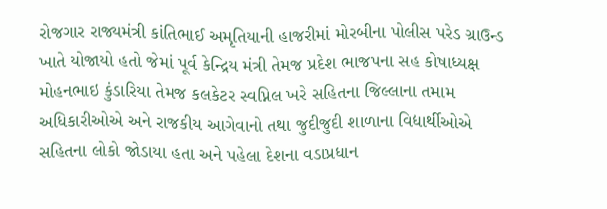રોજગાર રાજ્યમંત્રી કાંતિભાઈ અમૃતિયાની હાજરીમાં મોરબીના પોલીસ પરેડ ગ્રાઉન્ડ ખાતે યોજાયો હતો જેમાં પૂર્વ કેન્દ્રિય મંત્રી તેમજ પ્રદેશ ભાજપના સહ કોષાધ્યક્ષ મોહનભાઇ કુંડારિયા તેમજ કલકેટર સ્વપ્નિલ ખરે સહિતના જિલ્લાના તમામ અધિકારીઓએ અને રાજકીય આગેવાનો તથા જુદીજુદી શાળાના વિદ્યાર્થીઓએ સહિતના લોકો જોડાયા હતા અને પહેલા દેશના વડાપ્રધાન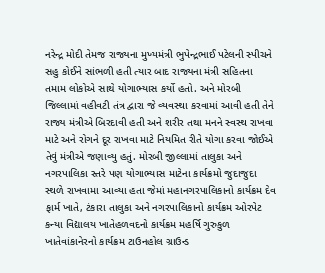નરેન્દ્ર મોદી તેમજ રાજ્યના મુખ્યમંત્રી ભુપેન્દ્રભાઈ પટેલની સ્પીચને સહુ કોઈને સાંભળી હતી ત્યાર બાદ રાજ્યના મંત્રી સહિતના તમામ લોકોએ સાથે યોગાભ્યાસ કર્યો હતો. અને મોરબી જિલ્લામાં વહીવટી તંત્ર દ્વારા જે વ્યવસ્થા કરવામાં આવી હતી તેને રાજ્ય મંત્રીએ બિરદાવી હતી અને શરીર તથા મનને સ્વસ્થ રાખવા માટે અને રોગને દૂર રાખવા માટે નિયમિત રીતે યોગા કરવા જોઈએ તેવું મંત્રીએ જણાવ્યુ હતું. મોરબી જીલ્લામાં તાલુકા અને નગરપાલિકા સ્તરે પણ યોગાભ્યાસ માટેના કાર્યક્રમો જુદાજુદા સ્થળે રાખવામા આવ્યા હતા જેમાં મહાનગરપાલિકાનો કાર્યક્રમ દેવ ફાર્મ ખાતે, ટંકારા તાલુકા અને નગરપાલિકાનો કાર્યક્રમ ઓરપેટ કન્યા વિદ્યાલય ખાતેહળવદનો કાર્યક્રમ મહર્ષિ ગુરુકુળ ખાતેવાંકાનેરનો કાર્યક્રમ ટાઉનહોલ ગ્રાઉન્ડ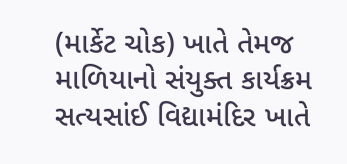(માર્કેટ ચોક) ખાતે તેમજ માળિયાનો સંયુક્ત કાર્યક્રમ સત્યસાંઈ વિદ્યામંદિર ખાતે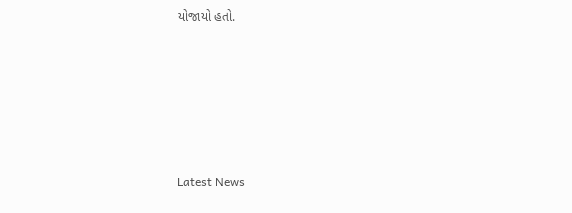યોજાયો હતો.






Latest News